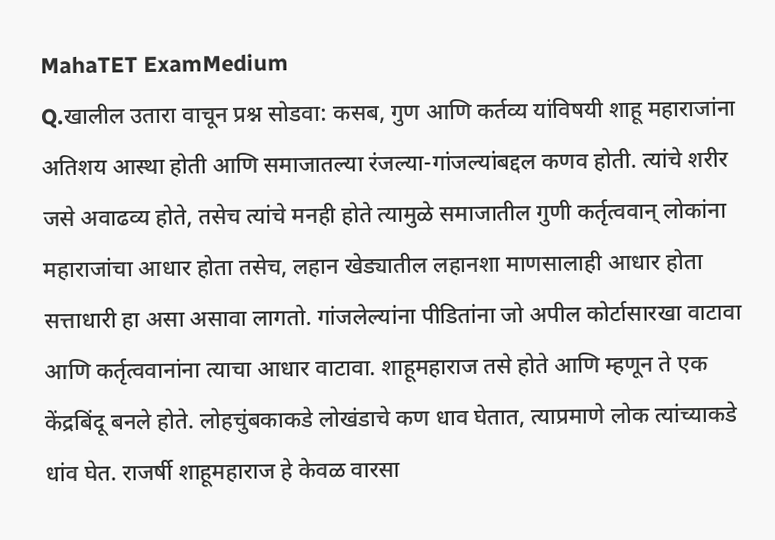MahaTET ExamMedium
Q.खालील उतारा वाचून प्रश्न सोडवा: कसब, गुण आणि कर्तव्य यांविषयी शाहू महाराजांना अतिशय आस्था होती आणि समाजातल्या रंजल्या-गांजल्यांबद्दल कणव होती. त्यांचे शरीर जसे अवाढव्य होते, तसेच त्यांचे मनही होते त्यामुळे समाजातील गुणी कर्तृत्ववान् लोकांना महाराजांचा आधार होता तसेच, लहान खेड्यातील लहानशा माणसालाही आधार होता सत्ताधारी हा असा असावा लागतो. गांजलेल्यांना पीडितांना जो अपील कोर्टासारखा वाटावा आणि कर्तृत्ववानांना त्याचा आधार वाटावा. शाहूमहाराज तसे होते आणि म्हणून ते एक केंद्रबिंदू बनले होते. लोहचुंबकाकडे लोखंडाचे कण धाव घेतात, त्याप्रमाणे लोक त्यांच्याकडे धांव घेत. राजर्षी शाहूमहाराज हे केवळ वारसा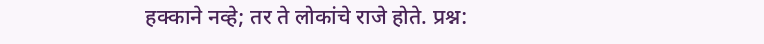हक्काने नव्हे; तर ते लोकांचे राजे होते. प्रश्न: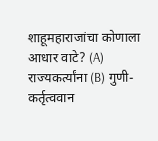शाहूमहाराजांचा कोणाला आधार वाटे? (A) राज्यकर्त्यांना (B) गुणी-कर्तृत्ववान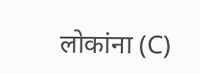लोकांना (C)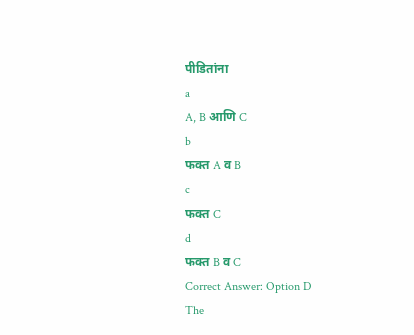पीडितांना
a
A, B आणि C
b
फक्त A व B
c
फक्त C
d
फक्त B व C
Correct Answer: Option D
The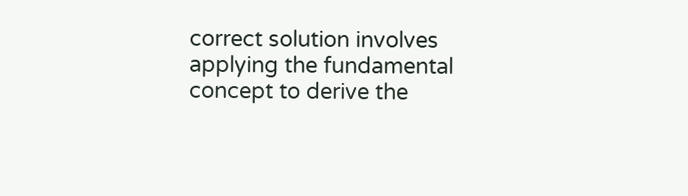correct solution involves applying the fundamental concept to derive the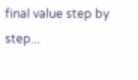final value step by step...